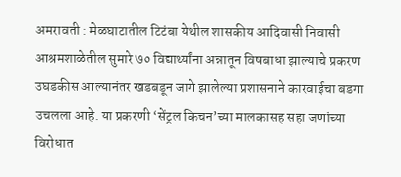अमरावती : मेळघाटातील टिटंबा येथील शासकीय आदिवासी निवासी आश्रमशाळेतील सुमारे ७० विद्यार्थ्यांना अन्नातून विषबाधा झाल्याचे प्रकरण उघडकीस आल्यानंतर खडबडून जागे झालेल्या प्रशासनाने कारवाईचा बडगा उचलला आहे. या प्रकरणी ‘सेंट्रल किचन’च्या मालकासह सहा जणांच्या विरोधात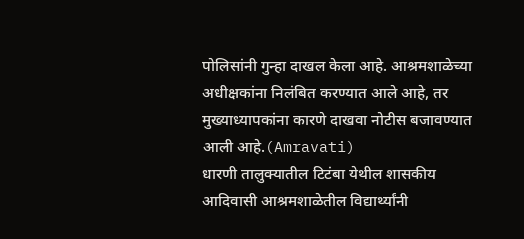पोलिसांनी गुन्हा दाखल केला आहे. आश्रमशाळेच्या अधीक्षकांना निलंबित करण्यात आले आहे, तर मुख्याध्यापकांना कारणे दाखवा नोटीस बजावण्यात आली आहे.(Amravati)
धारणी तालुक्यातील टिटंबा येथील शासकीय आदिवासी आश्रमशाळेतील विद्यार्थ्यांनी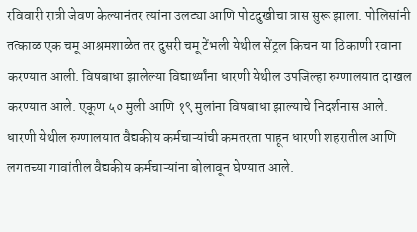रविवारी रात्री जेवण केल्यानंतर त्यांना उलट्या आणि पोटदुखीचा त्रास सुरू झाला. पोलिसांनी तत्काळ एक चमू आश्रमशाळेत तर दुसरी चमू टेंभली येथील सेंट्रल किचन या ठिकाणी रवाना करण्यात आली. विषबाधा झालेल्या विद्यार्थ्यांना धारणी येथील उपजिल्हा रुग्णालयात दाखल करण्यात आले. एकूण ५० मुली आणि १९ मुलांना विषबाधा झाल्याचे निदर्शनास आले. धारणी येथील रुग्णालयात वैद्यकीय कर्मचाऱ्यांची कमतरता पाहून धारणी शहरातील आणि लगतच्या गावांतील वैद्यकीय कर्मचाऱ्यांना बोलावून घेण्यात आले.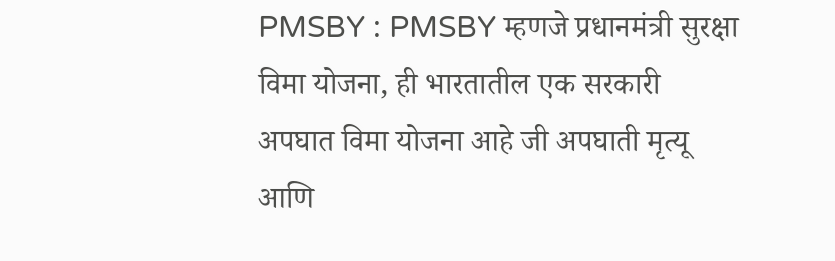PMSBY : PMSBY म्हणजे प्रधानमंत्री सुरक्षा विमा योजना, ही भारतातील एक सरकारी अपघात विमा योजना आहे जी अपघाती मृत्यू आणि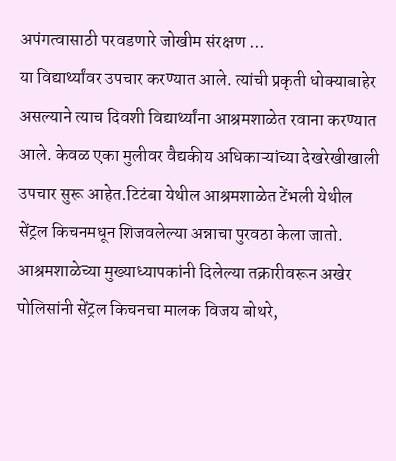अपंगत्वासाठी परवडणारे जोखीम संरक्षण ...
या विद्यार्थ्यांवर उपचार करण्यात आले. त्यांची प्रकृती धोक्याबाहेर असल्याने त्याच दिवशी विद्यार्थ्यांना आश्रमशाळेत रवाना करण्यात आले. केवळ एका मुलीवर वैद्यकीय अधिकाऱ्यांच्या देखरेखीखाली उपचार सुरू आहेत.टिटंबा येथील आश्रमशाळेत टेंभली येथील सेंट्रल किचनमधून शिजवलेल्या अन्नाचा पुरवठा केला जातो. आश्रमशाळेच्या मुख्याध्यापकांनी दिलेल्या तक्रारीवरून अखेर पोलिसांनी सेंट्रल किचनचा मालक विजय बोथरे,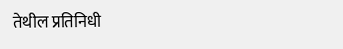तेथील प्रतिनिधी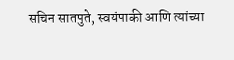सचिन सातपुते, स्वयंपाकी आणि त्यांच्या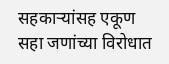सहकाऱ्यांसह एकूण सहा जणांच्या विरोधात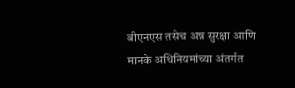बीएनएस तसेच अन्न सुरक्षा आणि मानके अधिनियमांच्या अंतर्गत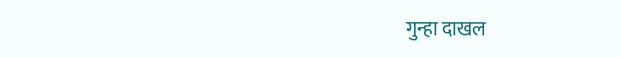गुन्हा दाखल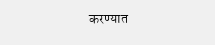करण्यात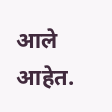आले आहेत.